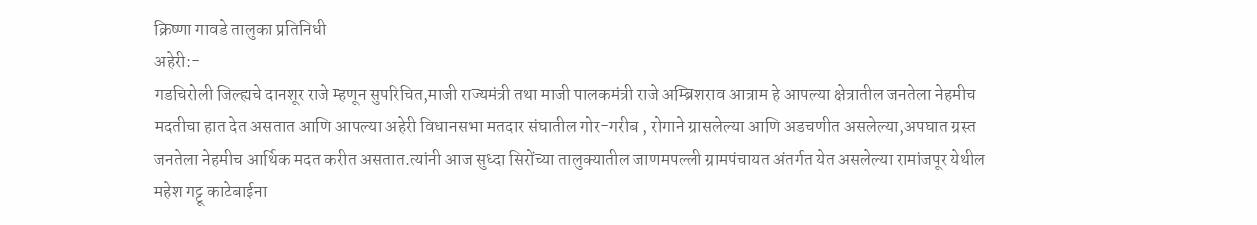क्रिष्णा गावडे तालुका प्रतिनिधी
अहेरी:-
गडचिरोली जिल्ह्यचे दानशूर राजे म्हणून सुपरिचित,माजी राज्यमंत्री तथा माजी पालकमंत्री राजे अम्ब्रिशराव आत्राम हे आपल्या क्षेत्रातील जनतेला नेहमीच मदतीचा हात देत असतात आणि आपल्या अहेरी विधानसभा मतदार संघातील गोर-गरीब , रोगाने ग्रासलेल्या आणि अडचणीत असलेल्या,अपघात ग्रस्त जनतेला नेहमीच आर्थिक मदत करीत असतात.त्यांनी आज सुध्दा सिरोंच्या तालुक्यातील जाणमपल्ली ग्रामपंचायत अंतर्गत येत असलेल्या रामांजपूर येथील महेश गट्टू काटेबाईना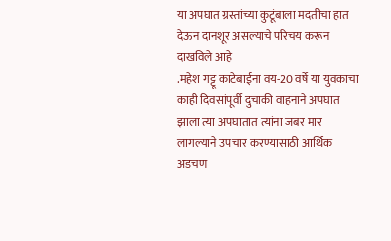या अपघात ग्रस्तांच्या कुटूंबाला मदतीचा हात देऊन दानशूर असल्याचे परिचय करून दाखविले आहे
.महेश गट्टू काटेबाईना वय-20 वर्षे या युवकाचा काही दिवसांपूर्वी दुचाकी वाहनाने अपघात झाला त्या अपघातात त्यांना जबर मार लागल्याने उपचार करण्यासाठी आर्थिक अडचण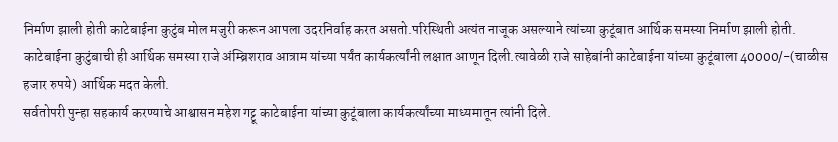निर्माण झाली होती काटेबाईना कुटुंब मोल मजुरी करून आपला उदरनिर्वाह करत असतो.परिस्थिती अत्यंत नाजूक असल्याने त्यांच्या कुटूंबात आर्थिक समस्या निर्माण झाली होती.
काटेबाईना कुटुंबाची ही आर्थिक समस्या राजे अंम्ब्रिशराव आत्राम यांच्या पर्यंत कार्यकर्त्यांनी लक्षात आणून दिली.त्यावेळी राजे साहेबांनी काटेबाईना यांच्या कुटूंबाला 40000/-(चाळीस हजार रुपये) आर्थिक मदत केली.
सर्वतोपरी पुन्हा सहकार्य करण्याचे आश्वासन महेश गट्टू काटेबाईना यांच्या कुटूंबाला कार्यकर्त्यांच्या माध्यमातून त्यांनी दिले.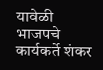यावेळी भाजपचे कार्यकर्ते शंकर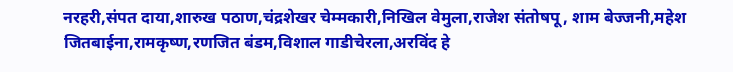नरहरी,संपत दाया,शारुख पठाण,चंद्रशेखर चेम्मकारी,निखिल वेमुला,राजेश संतोषपू, शाम बेज्जनी,महेश जितबाईना,रामकृष्ण,रणजित बंडम,विशाल गाडीचेरला,अरविंद हे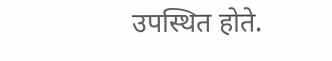उपस्थित होते.